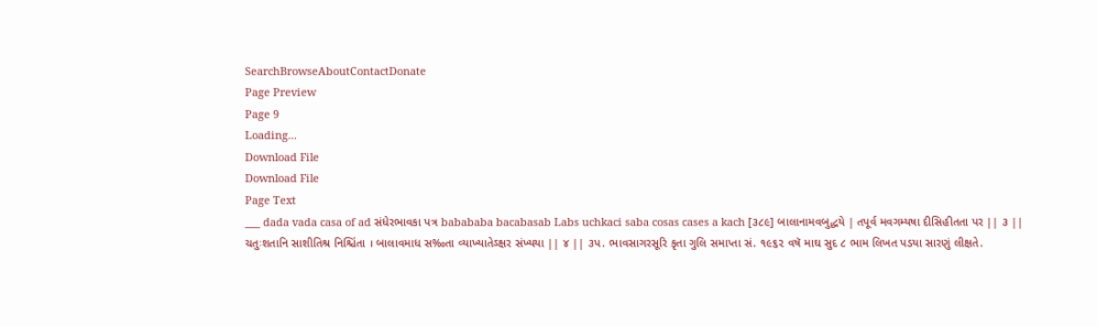SearchBrowseAboutContactDonate
Page Preview
Page 9
Loading...
Download File
Download File
Page Text
___ dada vada casa of ad સંધેરભાવકા પત્ર babababa bacabasab Labs uchkaci saba cosas cases a kach [૩૮૯] બાલાનામવબુદ્ધયે | તપૂર્વ મવગમ્યષા દીસિહીતતા પર || ૩ || ચતુઃશતાનિ સાશીતિશ્ર નિશ્ચિંતા । બાલાવમાધ સ‰તા વ્યાખ્યાતેઽક્ષર સંખ્યયા || ૪ || ૩પ. ભાવસાગરસૂરિ કૃતા ગુલિ સમાપ્તા સં. ૧૯૬૨ વષૅ માઘ સુદ ૮ ભામ લિખત પડયા સારણું લીક્ષતે.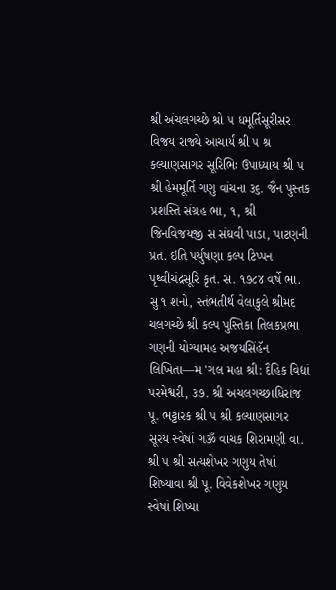શ્રી અંચલગચ્છે શ્રો ૫ ધમૂર્તિસૂરીસર વિજય રાજ્યે આચાર્યં શ્રી ૫ શ્ર કલ્યાણસાગર સૂરિભિઃ ઉપાધ્યાય શ્રી ૫ શ્રી હેમમૂર્તિ ગણુ વાંચના ૩૬. જૈન પુસ્તક પ્રશસ્તિ સંગ્રહ ભા, ૧, શ્રી જિનવિજયજી સ સંઘવી પાડા, પાટણની પ્રત. ઇતિ પર્યુષણા કલ્પ ટિપ્પન પૃથ્વીચંદ્રસૂરિ કૃત. સ. ૧૭૮૪ વર્ષે ભા. સુ ૧ શનો, સ્તંભતીર્થ વેલાકુલે શ્રીમદ ચલગચ્છે શ્રી કલ્પ પુસ્તિકા તિલકપ્રભા ગણની યોગ્યામહ અજયસિંહૅન લિખિતા—મ 'ગલ મહા શ્રી: દૈહિક વિદ્યાં પરમેશ્વરી, ૩૭. શ્રી અચલગચ્છાધિરાજ પૂ. ભટ્ટારક શ્રી ૫ શ્રી કલ્યાણસાગર સૂરય સ્વેષાં ગૐ વાચક શિરામણી વા. શ્રી ૫ શ્રી સત્યશેખર ગણુય તેષાં શિષ્યાવા શ્રી પૂ. વિવેકશેખર ગણુય સ્વેષાં શિષ્યા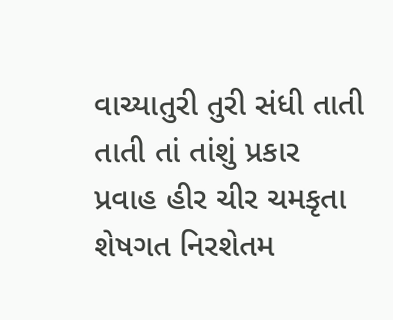વાચ્યાતુરી તુરી સંધી તાતી તાતી તાં તાંશું પ્રકાર પ્રવાહ હીર ચીર ચમકૃતા શેષગત નિરશેતમ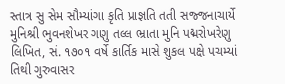સ્તાત્ર સુ સેમ સૌમ્યાંગા કૃતિ પ્રાજ્ઞતિ તતી સજ્જનાચાર્યે મુનિશ્રી ભુવનશેખર ગણુ તલ્લ ભ્રાતા મુનિ પદ્મરોખરેણુ લિખિત, સં. ૧૭૦૧ વર્ષે કાર્તિક માસે શુકલ પક્ષે પચમ્યાં તિથી ગુરુવાસર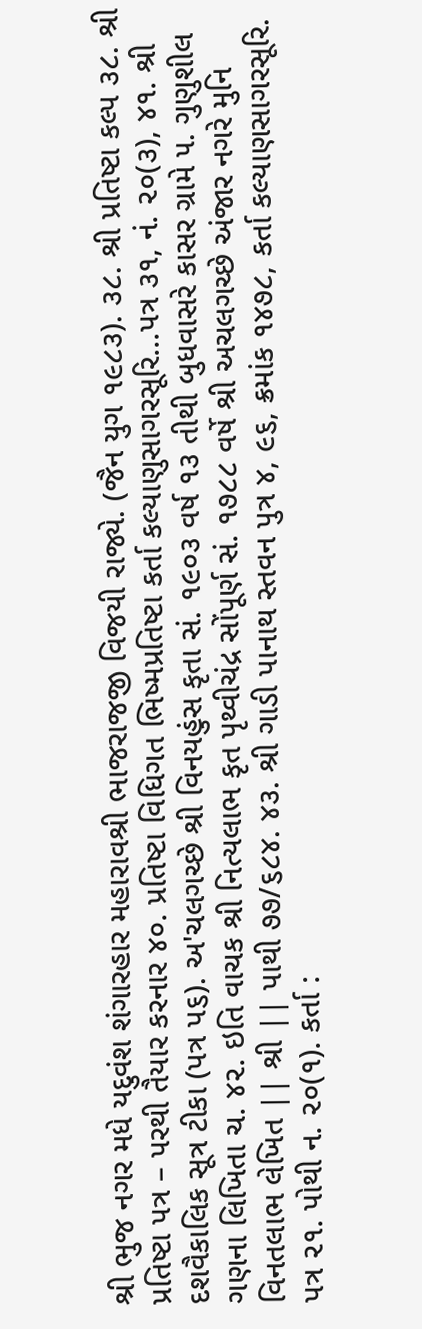શ્રી ભુજ નગર મધે યદુવંશ શંગારહાર મહારાવશ્રી ભાજરાજજી વિજયી રાજ્યે. (જૈન યુગ ૧૯૮૩). ૩૮. શ્રી પ્રતિષ્ટા કલ્પ ૩૮. શ્રી પ્રતિષ્ટા પત્ર – પરથી તૈયાર કરનાર ૪૦. પ્રતિષ્ટા વિધિગત ભિષ્મપ્રતિષ્ટા કર્તા કલ્યાણુસાગરસૂરિ...પત્ર ૩૧, નં. ૨૦(૩), ૪૧. શ્રી દશવૈકાલિક સૂત્ર ટીકા (પત્ર પ૬). અ'ચલગચ્છે શ્રી વિનયહુંસ કૃતા સં. ૧૯૦૩ વર્ષ ૧૩ તીથી બુધવાસરે કાસર ગ્રામે ૫. ગુણુશીલ ગણના લિખિતા ચ. ૪૨. ઇતિ વાચક શ્રી નિત્યલાભ કૃત પૃથ્વીચંદ્ર સોંપૂર્ણ સં. ૧૭૮૮ વર્ષે શ્રી અચલગચ્છે અંજાર નગરે મુનિ વિનતલાભ લેખિત || શ્રી || પાથી ૭૭/૬૮૪. ૪૩. શ્રી ગાડી પાનાથ સ્તવન પુત્ર ૪, ૯૬, ક્રમાંક ૧૪૭૮, કર્તા કલ્યાણસાગરસૂરિ. પત્ર ૨૧. પોથી ન. ૨૦(૧). કર્તા :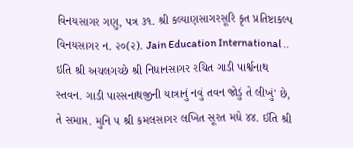વિનયસાગર ગણુ, પત્ર ૩૧. શ્રી કલ્યાણસાગરસૂરિ કૃત પ્રતિષ્ટાકલ્પ વિનયસાગર ન. ૨૦(૨). Jain Education International .. ઇતિ શ્રી અચલગચ્છે શ્રી નિધાનસાગર રચિત ગાડી પાર્શ્વનાથ સ્તવન. ગાડી પારસનાથજીની યાત્રાનું નવું તવન જોડું તે લીખું' છે, તે સમાપ્ત. મુનિ ૫ શ્રી કમલસાગર લખિત સૂરત મધે ૪૪. ઈતિ શ્રી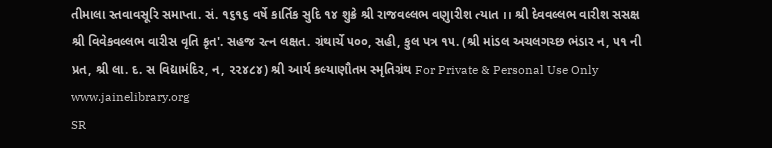તીમાલા સ્તવાવસૂરિ સમાપ્તા. સં. ૧૬૧૬ વર્ષે કાર્તિક સુદિ ૧૪ શુક્રે શ્રી રાજવલ્લભ વણુારીશ ત્યાત ।। શ્રી દેવવલ્લભ વારીશ સસક્ષ શ્રી વિવેકવલ્લભ વારીસ વૃતિ કૃત'. સહજ રત્ન લક્ષત. ગ્રંથાર્ચે ૫૦૦, સહી, કુલ પત્ર ૧૫. (શ્રી માંડલ અચલગચ્છ ભંડાર ન, ૫૧ ની પ્રત, શ્રી લા. દ. સ વિદ્યામંદિર, ન, ૨૨૪૮૪) શ્રી આર્ય કલ્યાણૌતમ સ્મૃતિગ્રંથ For Private & Personal Use Only www.jainelibrary.org
SR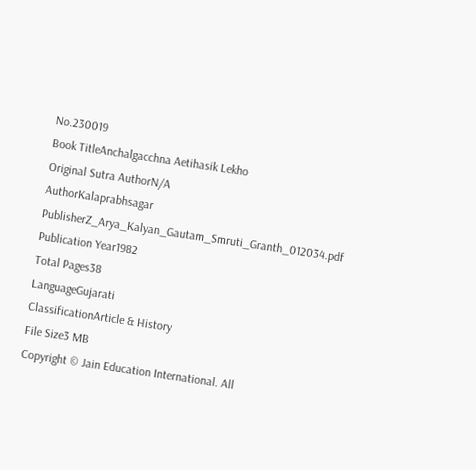No.230019
Book TitleAnchalgacchna Aetihasik Lekho
Original Sutra AuthorN/A
AuthorKalaprabhsagar
PublisherZ_Arya_Kalyan_Gautam_Smruti_Granth_012034.pdf
Publication Year1982
Total Pages38
LanguageGujarati
ClassificationArticle & History
File Size3 MB
Copyright © Jain Education International. All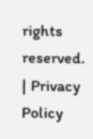rights reserved. | Privacy Policy